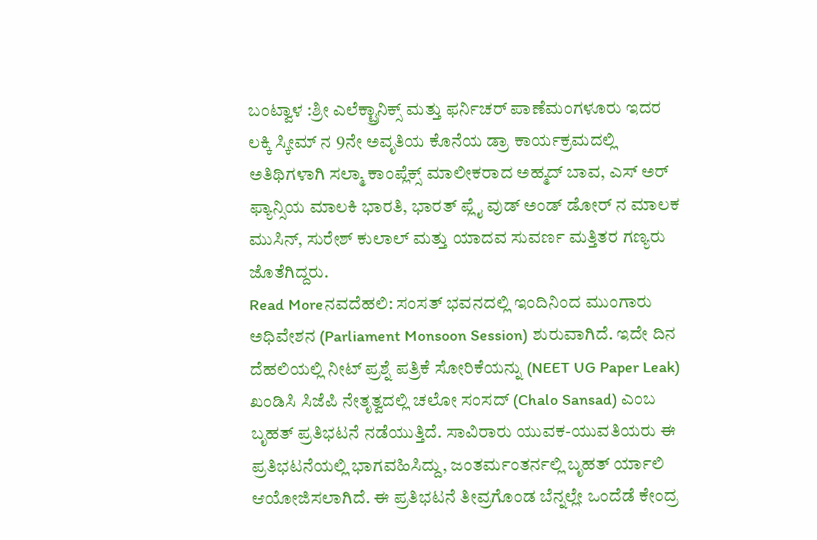ಬಂಟ್ವಾಳ :ಶ್ರೀ ಎಲೆಕ್ಟ್ರಾನಿಕ್ಸ್ ಮತ್ತು ಫರ್ನಿಚರ್ ಪಾಣೆಮಂಗಳೂರು ಇದರ ಲಕ್ಕಿ ಸ್ಕೀಮ್ ನ 9ನೇ ಅವೃತಿಯ ಕೊನೆಯ ಡ್ರಾ ಕಾರ್ಯಕ್ರಮದಲ್ಲಿ ಅತಿಥಿಗಳಾಗಿ ಸಲ್ಮಾ ಕಾಂಪ್ಲೆಕ್ಸ್ ಮಾಲೀಕರಾದ ಅಹ್ಮದ್ ಬಾವ, ಎಸ್ ಅರ್ ಫ್ಯಾನ್ಸಿಯ ಮಾಲಕಿ ಭಾರತಿ, ಭಾರತ್ ಪ್ಲೈ ವುಡ್ ಅಂಡ್ ಡೋರ್ ನ ಮಾಲಕ ಮುಸಿನ್, ಸುರೇಶ್ ಕುಲಾಲ್ ಮತ್ತು ಯಾದವ ಸುವರ್ಣ ಮತ್ತಿತರ ಗಣ್ಯರು ಜೊತೆಗಿದ್ದರು.
Read Moreನವದೆಹಲಿ: ಸಂಸತ್ ಭವನದಲ್ಲಿ ಇಂದಿನಿಂದ ಮುಂಗಾರು ಅಧಿವೇಶನ (Parliament Monsoon Session) ಶುರುವಾಗಿದೆ. ಇದೇ ದಿನ ದೆಹಲಿಯಲ್ಲಿ ನೀಟ್ ಪ್ರಶ್ನೆ ಪತ್ರಿಕೆ ಸೋರಿಕೆಯನ್ನು (NEET UG Paper Leak) ಖಂಡಿಸಿ ಸಿಜೆಪಿ ನೇತೃತ್ವದಲ್ಲಿ ಚಲೋ ಸಂಸದ್ (Chalo Sansad) ಎಂಬ ಬೃಹತ್ ಪ್ರತಿಭಟನೆ ನಡೆಯುತ್ತಿದೆ. ಸಾವಿರಾರು ಯುವಕ-ಯುವತಿಯರು ಈ ಪ್ರತಿಭಟನೆಯಲ್ಲಿ ಭಾಗವಹಿಸಿದ್ದು, ಜಂತರ್ಮಂತರ್ನಲ್ಲಿ ಬೃಹತ್ ರ್ಯಾಲಿ ಆಯೋಜಿಸಲಾಗಿದೆ. ಈ ಪ್ರತಿಭಟನೆ ತೀವ್ರಗೊಂಡ ಬೆನ್ನಲ್ಲೇ ಒಂದೆಡೆ ಕೇಂದ್ರ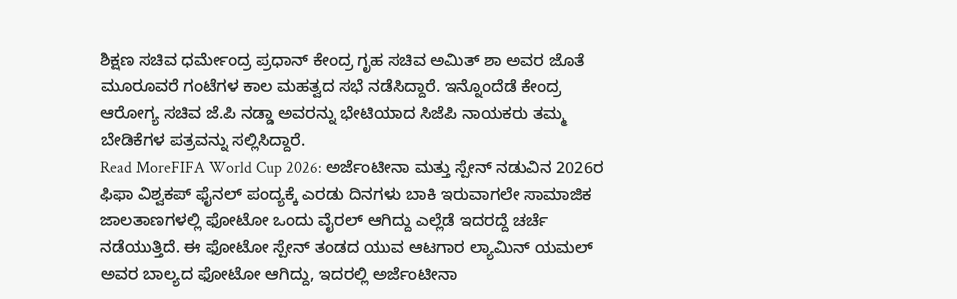ಶಿಕ್ಷಣ ಸಚಿವ ಧರ್ಮೇಂದ್ರ ಪ್ರಧಾನ್ ಕೇಂದ್ರ ಗೃಹ ಸಚಿವ ಅಮಿತ್ ಶಾ ಅವರ ಜೊತೆ ಮೂರೂವರೆ ಗಂಟೆಗಳ ಕಾಲ ಮಹತ್ವದ ಸಭೆ ನಡೆಸಿದ್ದಾರೆ. ಇನ್ನೊಂದೆಡೆ ಕೇಂದ್ರ ಆರೋಗ್ಯ ಸಚಿವ ಜೆ.ಪಿ ನಡ್ಡಾ ಅವರನ್ನು ಭೇಟಿಯಾದ ಸಿಜೆಪಿ ನಾಯಕರು ತಮ್ಮ ಬೇಡಿಕೆಗಳ ಪತ್ರವನ್ನು ಸಲ್ಲಿಸಿದ್ದಾರೆ.
Read MoreFIFA World Cup 2026: ಅರ್ಜೆಂಟೀನಾ ಮತ್ತು ಸ್ಪೇನ್ ನಡುವಿನ 2026ರ ಫಿಫಾ ವಿಶ್ವಕಪ್ ಫೈನಲ್ ಪಂದ್ಯಕ್ಕೆ ಎರಡು ದಿನಗಳು ಬಾಕಿ ಇರುವಾಗಲೇ ಸಾಮಾಜಿಕ ಜಾಲತಾಣಗಳಲ್ಲಿ ಫೋಟೋ ಒಂದು ವೈರಲ್ ಆಗಿದ್ದು ಎಲ್ಲೆಡೆ ಇದರದ್ದೆ ಚರ್ಚೆ ನಡೆಯುತ್ತಿದೆ. ಈ ಫೋಟೋ ಸ್ಪೇನ್ ತಂಡದ ಯುವ ಆಟಗಾರ ಲ್ಯಾಮಿನ್ ಯಮಲ್ ಅವರ ಬಾಲ್ಯದ ಫೋಟೋ ಆಗಿದ್ದು, ಇದರಲ್ಲಿ ಅರ್ಜೆಂಟೀನಾ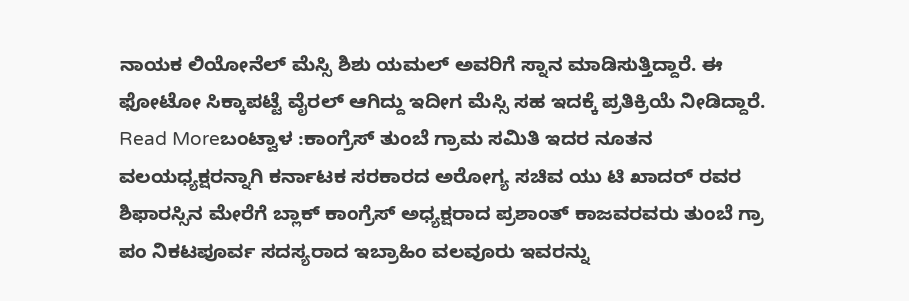ನಾಯಕ ಲಿಯೋನೆಲ್ ಮೆಸ್ಸಿ ಶಿಶು ಯಮಲ್ ಅವರಿಗೆ ಸ್ನಾನ ಮಾಡಿಸುತ್ತಿದ್ದಾರೆ. ಈ ಫೋಟೋ ಸಿಕ್ಕಾಪಟ್ಟೆ ವೈರಲ್ ಆಗಿದ್ದು ಇದೀಗ ಮೆಸ್ಸಿ ಸಹ ಇದಕ್ಕೆ ಪ್ರತಿಕ್ರಿಯೆ ನೀಡಿದ್ದಾರೆ.
Read Moreಬಂಟ್ವಾಳ :ಕಾಂಗ್ರೆಸ್ ತುಂಬೆ ಗ್ರಾಮ ಸಮಿತಿ ಇದರ ನೂತನ ವಲಯಧ್ಯಕ್ಷರನ್ನಾಗಿ ಕರ್ನಾಟಕ ಸರಕಾರದ ಅರೋಗ್ಯ ಸಚಿವ ಯು ಟಿ ಖಾದರ್ ರವರ ಶಿಫಾರಸ್ಸಿನ ಮೇರೆಗೆ ಬ್ಲಾಕ್ ಕಾಂಗ್ರೆಸ್ ಅಧ್ಯಕ್ಷರಾದ ಪ್ರಶಾಂತ್ ಕಾಜವರವರು ತುಂಬೆ ಗ್ರಾ ಪಂ ನಿಕಟಪೂರ್ವ ಸದಸ್ಯರಾದ ಇಬ್ರಾಹಿಂ ವಲವೂರು ಇವರನ್ನು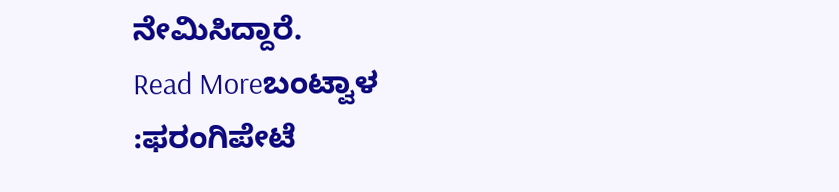ನೇಮಿಸಿದ್ದಾರೆ.
Read Moreಬಂಟ್ವಾಳ :ಫರಂಗಿಪೇಟೆ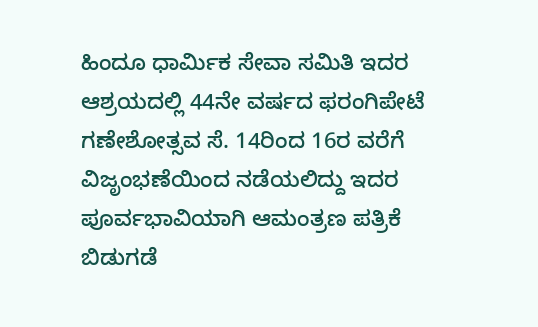ಹಿಂದೂ ಧಾರ್ಮಿಕ ಸೇವಾ ಸಮಿತಿ ಇದರ ಆಶ್ರಯದಲ್ಲಿ 44ನೇ ವರ್ಷದ ಫರಂಗಿಪೇಟೆ ಗಣೇಶೋತ್ಸವ ಸೆ. 14ರಿಂದ 16ರ ವರೆಗೆ ವಿಜೃಂಭಣೆಯಿಂದ ನಡೆಯಲಿದ್ದು ಇದರ ಪೂರ್ವಭಾವಿಯಾಗಿ ಆಮಂತ್ರಣ ಪತ್ರಿಕೆ ಬಿಡುಗಡೆ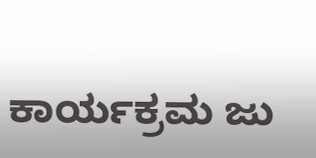ಕಾರ್ಯಕ್ರಮ ಜು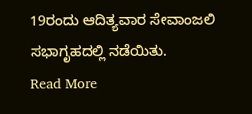19ರಂದು ಆದಿತ್ಯವಾರ ಸೇವಾಂಜಲಿ ಸಭಾಗೃಹದಲ್ಲಿ ನಡೆಯಿತು.
Read More